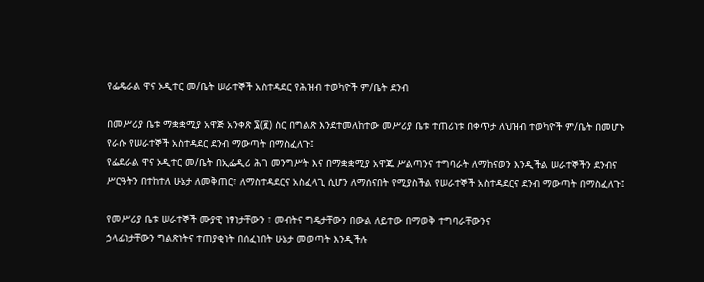የፌዴራል ዋና ኦዲተር መ/ቤት ሠራተኞች አስተዳደር የሕዝብ ተወካዮች ም/ቤት ደንብ

በመሥሪያ ቤቱ ማቋቋሚያ አዋጅ አንቀጽ ፮(፪) ስር በግልጽ እንደተመለከተው መሥሪያ ቤቱ ተጠሪነቱ በቀጥታ ለህዝብ ተወካዮች ም/ቤት በመሆኑ የራሱ የሠራተኞች አስተዳደር ደንብ ማውጣት በማስፈለጉ፤
የፌደራል ዋና ኦዲተር መ/ቤት በኢፌዲሪ ሕገ መንግሥት እና በማቋቋሚያ አዋጁ ሥልጣንና ተግባራት ለማከናወን እንዲችል ሠራተኞችን ደንብና ሥርዓትን በተከተለ ሁኔታ ለመቅጠር፣ ለማስተዳደርና አስፈላጊ ሲሆን ለማሰናበት የሚያስችል የሠራተኞች አስተዳደርና ደንብ ማውጣት በማስፈለጉ፤

የመሥሪያ ቤቱ ሠራተኞች ሙያዊ ነፃነታቸውን ፣ መብትና ግዴታቸውን በውል ለይተው በማወቅ ተግባራቸውንና
ኃላፊነታቸውን ግልጽነትና ተጠያቂነት በሰፈነበት ሁኔታ መወጣት እንዲችሉ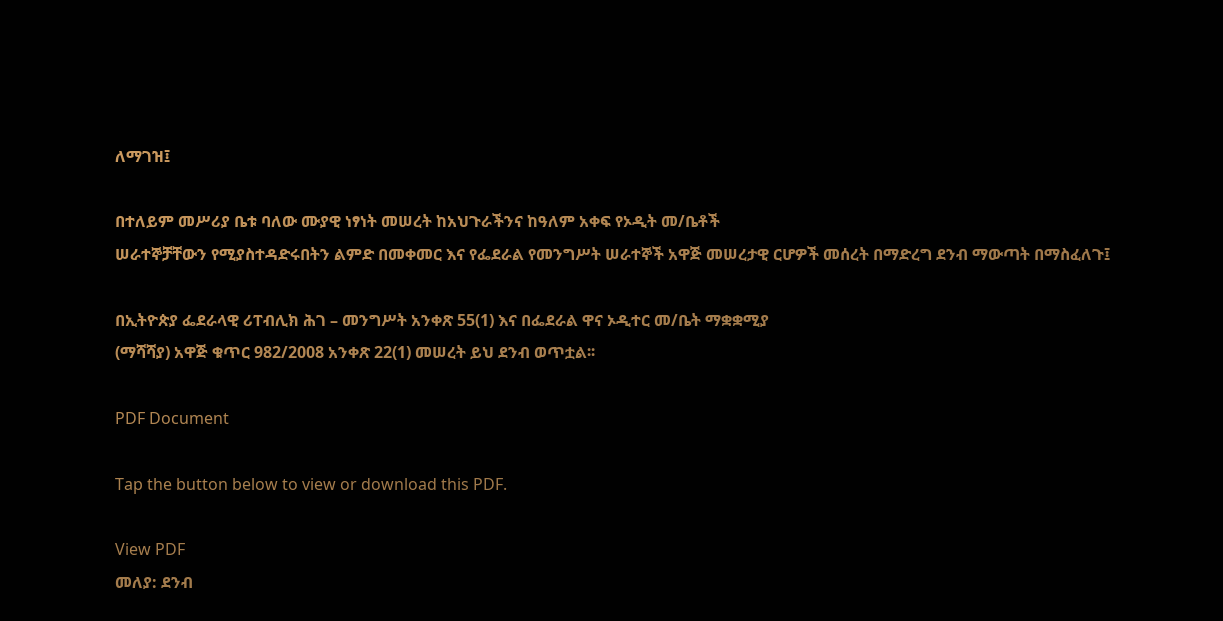ለማገዝ፤

በተለይም መሥሪያ ቤቱ ባለው ሙያዊ ነፃነት መሠረት ከአህጉራችንና ከዓለም አቀፍ የኦዲት መ/ቤቶች
ሠራተኞቻቸውን የሚያስተዳድሩበትን ልምድ በመቀመር እና የፌደራል የመንግሥት ሠራተኞች አዋጅ መሠረታዊ ርሆዎች መሰረት በማድረግ ደንብ ማውጣት በማስፈለጉ፤

በኢትዮጵያ ፌደራላዊ ሪፐብሊክ ሕገ – መንግሥት አንቀጽ 55(1) እና በፌደራል ዋና ኦዲተር መ/ቤት ማቋቋሚያ
(ማሻሻያ) አዋጅ ቁጥር 982/2008 አንቀጽ 22(1) መሠረት ይህ ደንብ ወጥቷል፡፡

PDF Document

Tap the button below to view or download this PDF.

View PDF
መለያ: ደንብ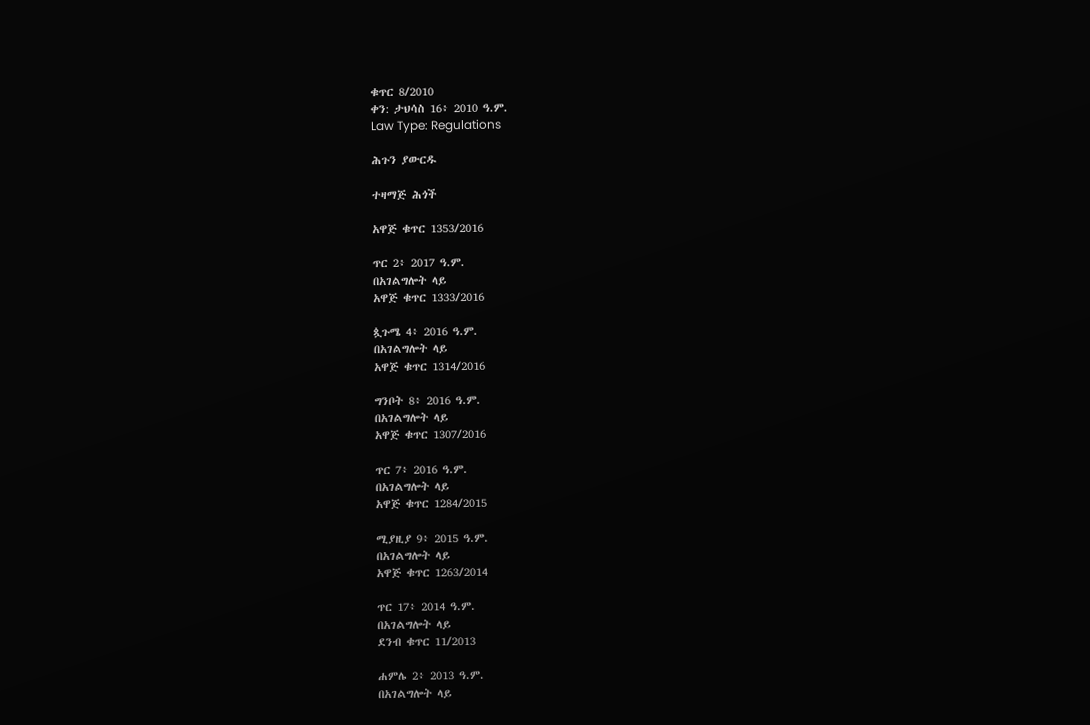ቁጥር 8/2010
ቀን: ታህሳስ 16፥ 2010 ዓ.ም.
Law Type: Regulations

ሕጉን ያውርዱ

ተዛማጅ ሕጎች

አዋጅ ቁጥር 1353/2016

ጥር 2፥ 2017 ዓ.ም.
በአገልግሎት ላይ
አዋጅ ቁጥር 1333/2016

ጷጉሜ 4፥ 2016 ዓ.ም.
በአገልግሎት ላይ
አዋጅ ቁጥር 1314/2016

ግንቦት 8፥ 2016 ዓ.ም.
በአገልግሎት ላይ
አዋጅ ቁጥር 1307/2016

ጥር 7፥ 2016 ዓ.ም.
በአገልግሎት ላይ
አዋጅ ቁጥር 1284/2015

ሚያዚያ 9፥ 2015 ዓ.ም.
በአገልግሎት ላይ
አዋጅ ቁጥር 1263/2014

ጥር 17፥ 2014 ዓ.ም.
በአገልግሎት ላይ
ደንብ ቁጥር 11/2013

ሐምሌ 2፥ 2013 ዓ.ም.
በአገልግሎት ላይ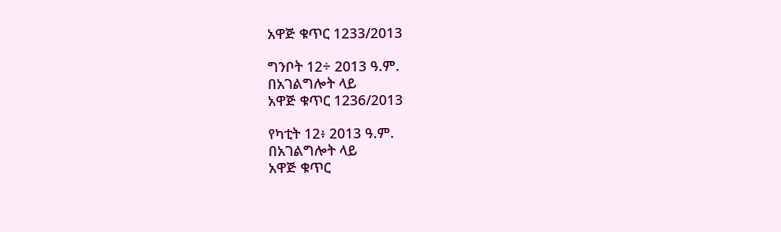አዋጅ ቁጥር 1233/2013

ግንቦት 12÷ 2013 ዓ.ም.
በአገልግሎት ላይ
አዋጅ ቁጥር 1236/2013

የካቲት 12፥ 2013 ዓ.ም.
በአገልግሎት ላይ
አዋጅ ቁጥር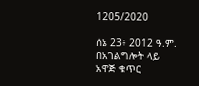1205/2020

ሰኔ 23፥ 2012 ዓ.ም.
በአገልግሎት ላይ
አዋጅ ቁጥር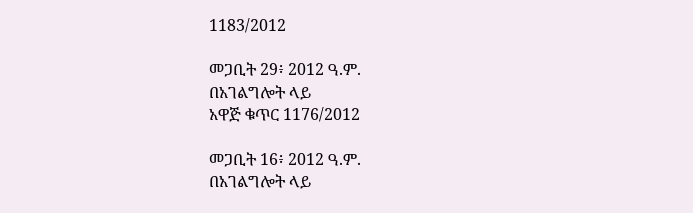1183/2012

መጋቢት 29፥ 2012 ዓ.ም.
በአገልግሎት ላይ
አዋጅ ቁጥር 1176/2012

መጋቢት 16፥ 2012 ዓ.ም.
በአገልግሎት ላይ